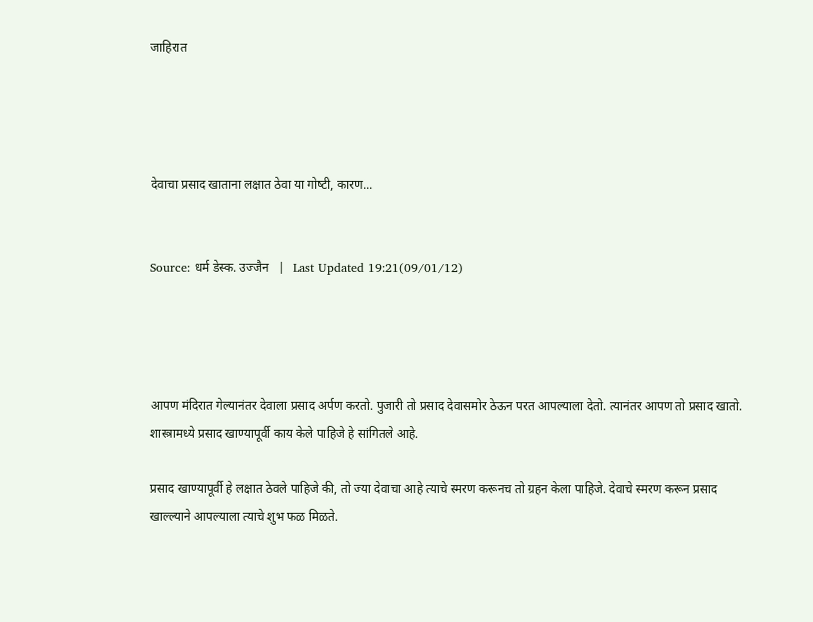जाहिरात




देवाचा प्रसाद खाताना लक्षात ठेवा या गोष्‍टी, कारण...


Source: धर्म डेस्क. उज्जैन   |   Last Updated 19:21(09/01/12)




आपण मंदिरात गेल्‍यानंतर देवाला प्रसाद अर्पण करतो. पुजारी तो प्रसाद देवासमोर ठेऊन परत आपल्‍याला देतो. त्‍यानंतर आपण तो प्रसाद खातो. शास्‍त्रामध्‍ये प्रसाद खाण्‍यापूर्वी काय केले पाहिजे हे सांगितले आहे.

प्रसाद खाण्‍यापूर्वी हे लक्षात ठेवले पाहिजे की, तो ज्‍या देवाचा आहे त्‍याचे स्‍मरण करूनच तो ग्रहन केला पाहिजे. देवाचे स्‍मरण करून प्रसाद खाल्‍ल्‍याने आपल्‍याला त्‍याचे शुभ फळ मिळते.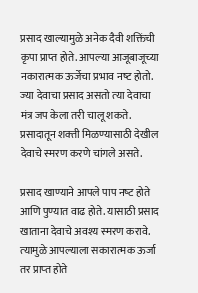प्रसाद खाल्‍यामुळे अनेक दैवी शक्तिंची कृपा प्राप्‍त होते. आपल्‍या आजूबाजूच्‍या नकारात्‍मक ऊर्जेचा प्रभाव नष्‍ट होतो. ज्‍या देवाचा प्रसाद असतो त्‍या देवाचा मंत्र जप केला तरी चालू शकते. प्रसादातून शक्‍ती मिळण्‍यासाठी देखील देवाचे स्‍मरण करणे चांगले असते.

प्रसाद खाण्‍याने आपले पाप नष्‍ट होते आणि पुण्‍यात वाढ होते. यासाठी प्रसाद खाताना देवाचे अवश्‍य स्‍मरण करावे. त्‍यामुळे आपल्‍याला सकारात्‍मक ऊर्जा तर प्राप्‍त होते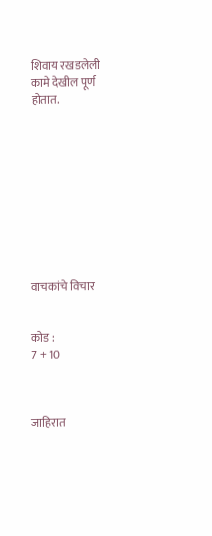शिवाय रखडलेली कामे देखील पूर्ण होतात.










वाचकांचे विचार


कोड :
7 + 10



जाहिरात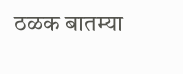ठळक बातम्या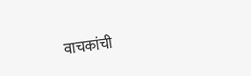वाचकांची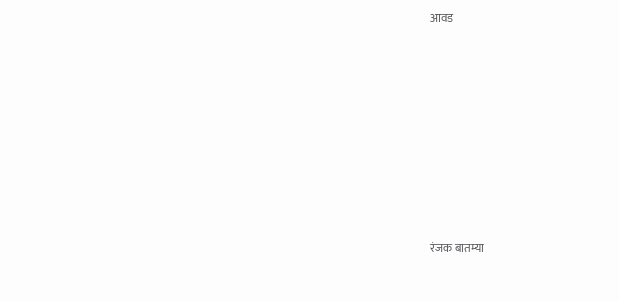आवड











रंजक बातम्या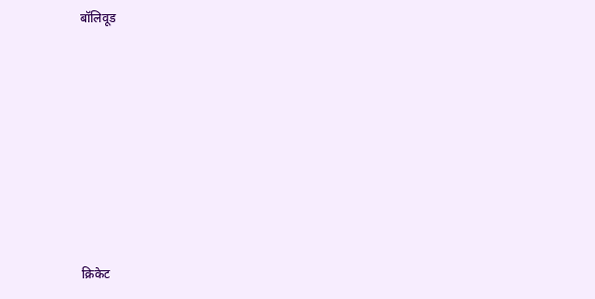बॉलिवूड











क्रिकेट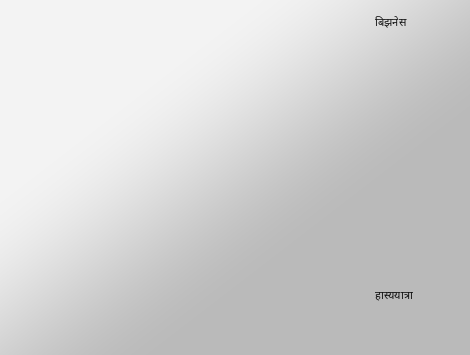बिझनेस











हास्ययात्रा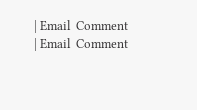| Email  Comment
| Email  Comment